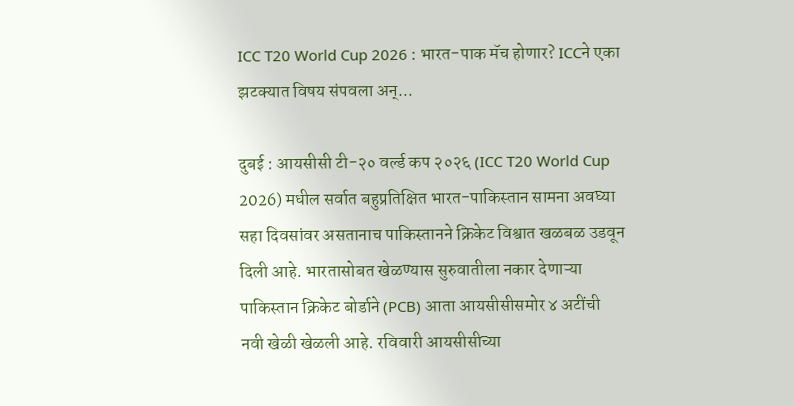ICC T20 World Cup 2026 : भारत-पाक मॅच होणार? ICCने एका झटक्यात विषय संपवला अन्...

दुबई : आयसीसी टी-२० वर्ल्ड कप २०२६ (ICC T20 World Cup 2026) मधील सर्वात बहुप्रतिक्षित भारत-पाकिस्तान सामना अवघ्या सहा दिवसांवर असतानाच पाकिस्तानने क्रिकेट विश्वात खळबळ उडवून दिली आहे. भारतासोबत खेळण्यास सुरुवातीला नकार देणाऱ्या पाकिस्तान क्रिकेट बोर्डाने (PCB) आता आयसीसीसमोर ४ अटींची नवी खेळी खेळली आहे. रविवारी आयसीसीच्या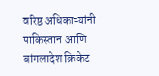वरिष्ठ अधिकाऱ्यांनी पाकिस्तान आणि बांगलादेश क्रिकेट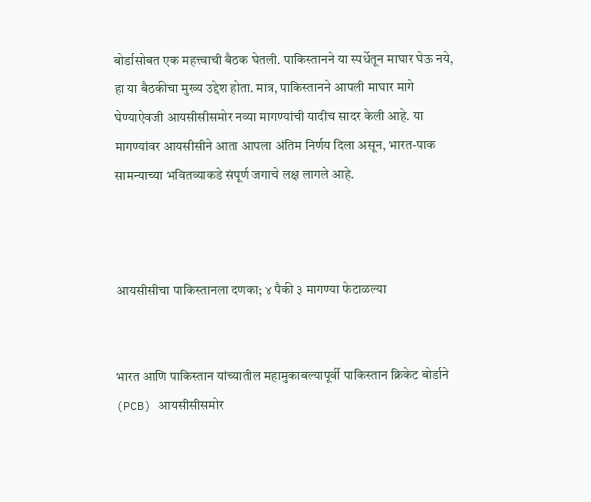बोर्डासोबत एक महत्त्वाची बैठक घेतली. पाकिस्तानने या स्पर्धेतून माघार घेऊ नये, हा या बैठकीचा मुख्य उद्देश होता. मात्र, पाकिस्तानने आपली माघार मागे घेण्याऐवजी आयसीसीसमोर नव्या मागण्यांची यादीच सादर केली आहे. या मागण्यांवर आयसीसीने आता आपला अंतिम निर्णय दिला असून, भारत-पाक सामन्याच्या भवितव्याकडे संपूर्ण जगाचे लक्ष लागले आहे.



आयसीसीचा पाकिस्तानला दणका; ४ पैकी ३ मागण्या फेटाळल्या


भारत आणि पाकिस्तान यांच्यातील महामुकाबल्यापूर्वी पाकिस्तान क्रिकेट बोर्डाने (PCB) आयसीसीसमोर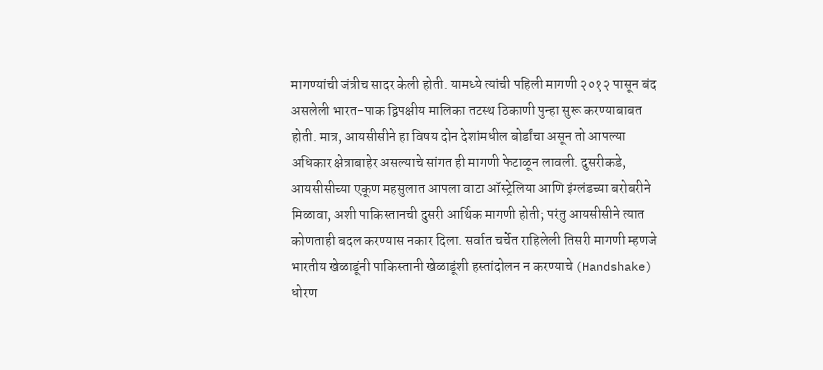मागण्यांची जंत्रीच सादर केली होती. यामध्ये त्यांची पहिली मागणी २०१२ पासून बंद असलेली भारत-पाक द्विपक्षीय मालिका तटस्थ ठिकाणी पुन्हा सुरू करण्याबाबत होती. मात्र, आयसीसीने हा विषय दोन देशांमधील बोर्डांचा असून तो आपल्या अधिकार क्षेत्राबाहेर असल्याचे सांगत ही मागणी फेटाळून लावली. दुसरीकडे, आयसीसीच्या एकूण महसुलात आपला वाटा ऑस्ट्रेलिया आणि इंग्लंडच्या बरोबरीने मिळावा, अशी पाकिस्तानची दुसरी आर्थिक मागणी होती; परंतु आयसीसीने त्यात कोणताही बदल करण्यास नकार दिला. सर्वात चर्चेत राहिलेली तिसरी मागणी म्हणजे भारतीय खेळाडूंनी पाकिस्तानी खेळाडूंशी हस्तांदोलन न करण्याचे (Handshake) धोरण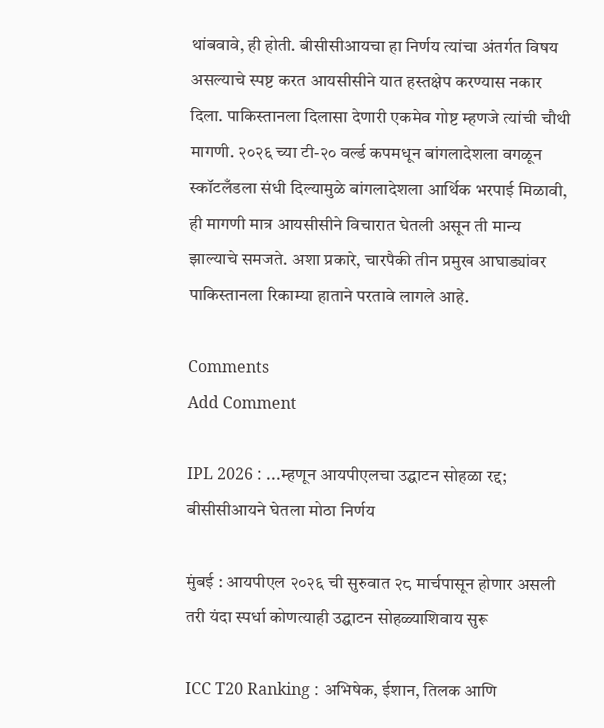थांबवावे, ही होती. बीसीसीआयचा हा निर्णय त्यांचा अंतर्गत विषय असल्याचे स्पष्ट करत आयसीसीने यात हस्तक्षेप करण्यास नकार दिला. पाकिस्तानला दिलासा देणारी एकमेव गोष्ट म्हणजे त्यांची चौथी मागणी. २०२६ च्या टी-२० वर्ल्ड कपमधून बांगलादेशला वगळून स्कॉटलँडला संधी दिल्यामुळे बांगलादेशला आर्थिक भरपाई मिळावी, ही मागणी मात्र आयसीसीने विचारात घेतली असून ती मान्य झाल्याचे समजते. अशा प्रकारे, चारपैकी तीन प्रमुख आघाड्यांवर पाकिस्तानला रिकाम्या हाताने परतावे लागले आहे.

Comments
Add Comment

IPL 2026 : ...म्हणून आयपीएलचा उद्घाटन सोहळा रद्द; बीसीसीआयने घेतला मोठा निर्णय

मुंबई : आयपीएल २०२६ ची सुरुवात २८ मार्चपासून होणार असली तरी यंदा स्पर्धा कोणत्याही उद्घाटन सोहळ्याशिवाय सुरू

ICC T20 Ranking : अभिषेक, ईशान, तिलक आणि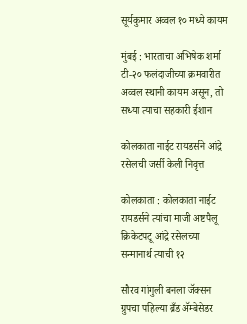सूर्यकुमार अव्वल १० मध्ये कायम

मुंबई : भारताचा अभिषेक शर्मा टी-२० फलंदाजीच्या क्रमवारीत अव्वल स्थानी कायम असून, तो सध्या त्याचा सहकारी ईशान

कोलकाता नाईट रायडर्सने आंद्रे रसेलची जर्सी केली निवृत्त

कोलकाता : कोलकाता नाईट रायडर्सने त्यांचा माजी अष्टपैलू क्रिकेटपटू आंद्रे रसेलच्या सन्मानार्थ त्याची १२

सौरव गांगुली बनला जॅक्सन ग्रुपचा पहिल्या ब्रँड अ‍ॅम्बेसेडर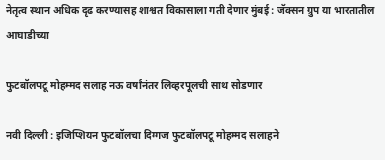नेतृत्‍व स्‍थान अधिक दृढ करण्‍यासह शाश्वत विकासाला गती देणार मुंबई : जॅक्‍सन ग्रुप या भारतातील आघाडीच्‍या

फुटबॉलपटू मोहम्मद सलाह नऊ वर्षांनंतर लिव्हरपूलची साथ सोडणार

नवी दिल्ली : इजिप्शियन फुटबॉलचा दिग्गज फुटबॉलपटू मोहम्मद सलाहने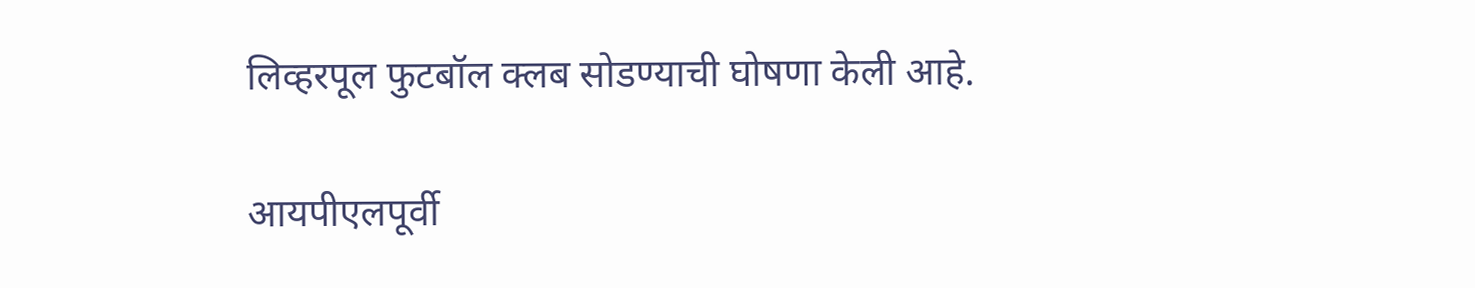लिव्हरपूल फुटबॉल क्लब सोडण्याची घोषणा केली आहे.

आयपीएलपूर्वी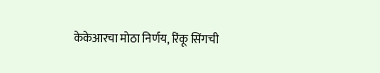केकेआरचा मोठा निर्णय, रिंकू सिंगची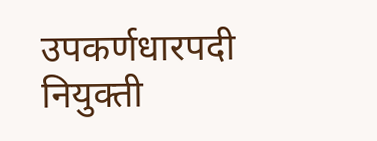उपकर्णधारपदी नियुक्ती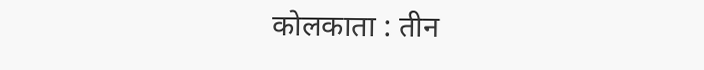कोलकाता : तीन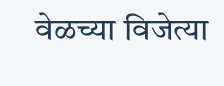वेळच्या विजेत्या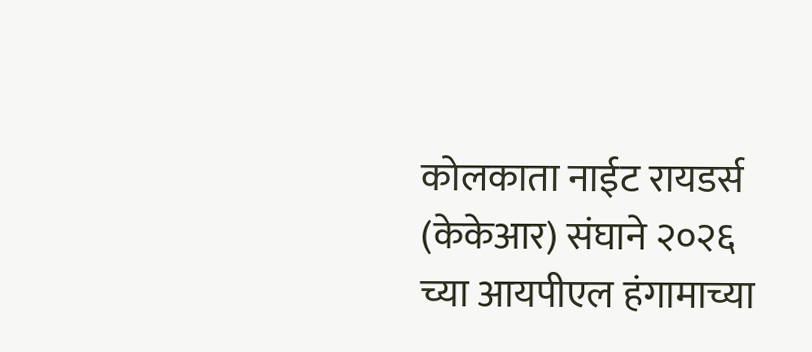कोलकाता नाईट रायडर्स (केकेआर) संघाने २०२६ च्या आयपीएल हंगामाच्या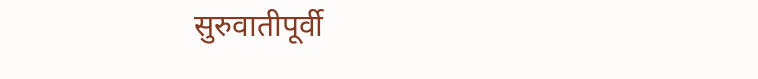सुरुवातीपूर्वी